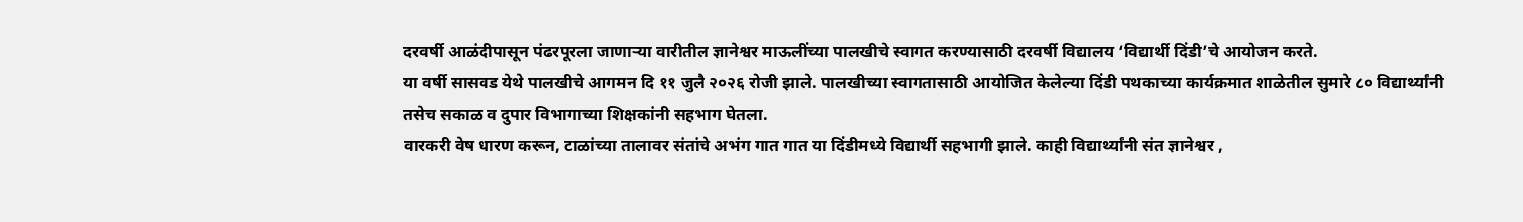दरवर्षी आळंदीपासून पंढरपूरला जाणाऱ्या वारीतील ज्ञानेश्वर माऊलींच्या पालखीचे स्वागत करण्यासाठी दरवर्षी विद्यालय ‘विद्यार्थी दिंडी’चे आयोजन करते.
या वर्षी सासवड येथे पालखीचे आगमन दि ११ जुलै २०२६ रोजी झाले. पालखीच्या स्वागतासाठी आयोजित केलेल्या दिंडी पथकाच्या कार्यक्रमात शाळेतील सुमारे ८० विद्यार्थ्यांनी तसेच सकाळ व दुपार विभागाच्या शिक्षकांनी सहभाग घेतला.
वारकरी वेष धारण करून, टाळांच्या तालावर संतांचे अभंग गात गात या दिंडीमध्ये विद्यार्थी सहभागी झाले. काही विद्यार्थ्यांनी संत ज्ञानेश्वर ,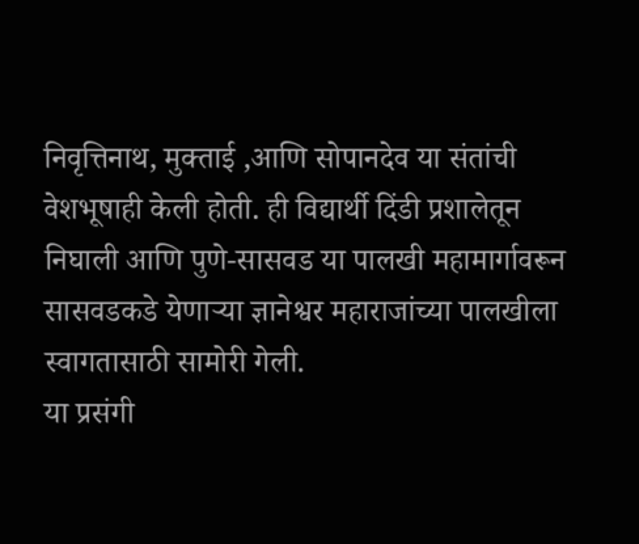निवृत्तिनाथ, मुक्ताई ,आणि सोपानदेव या संतांची वेशभूषाही केली होती. ही विद्यार्थी दिंडी प्रशालेतून निघाली आणि पुणे-सासवड या पालखी महामार्गावरून सासवडकडे येणाऱ्या ज्ञानेश्वर महाराजांच्या पालखीला स्वागतासाठी सामोरी गेली.
या प्रसंगी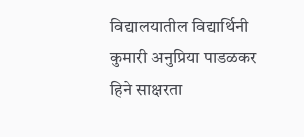विद्यालयातील विद्यार्थिनी कुमारी अनुप्रिया पाडळकर हिने साक्षरता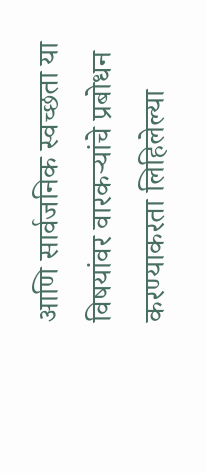आणि सार्वजनिक स्वच्छता या विषयांवर वारकऱ्यांचे प्रबोधन करण्याकरता लिहिलेल्या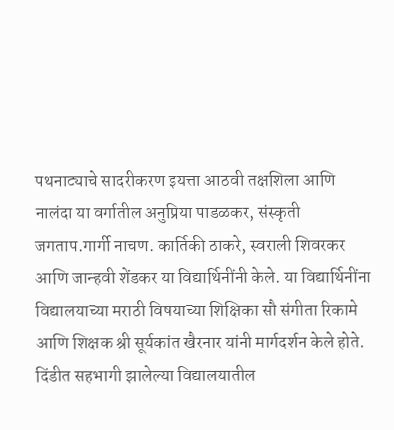पथनाट्याचे सादरीकरण इयत्ता आठवी तक्षशिला आणि नालंदा या वर्गातील अनुप्रिया पाडळकर, संस्कृती जगताप.गार्गी नाचण. कार्तिकी ठाकरे, स्वराली शिवरकर आणि जान्हवी शेंडकर या विद्यार्थिनींनी केले. या विद्यार्थिनींना विद्यालयाच्या मराठी विषयाच्या शिक्षिका सौ संगीता रिकामे आणि शिक्षक श्री सूर्यकांत खैरनार यांनी मार्गदर्शन केले होते.
दिंडीत सहभागी झालेल्या विद्यालयातील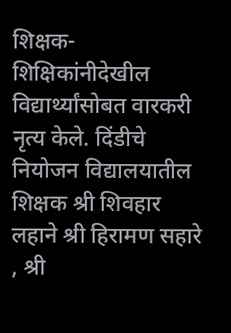शिक्षक-शिक्षिकांनीदेखील विद्यार्थ्यांसोबत वारकरी नृत्य केले. दिंडीचे नियोजन विद्यालयातील शिक्षक श्री शिवहार लहाने श्री हिरामण सहारे , श्री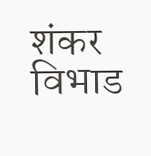शंकर विभाड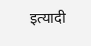इत्यादी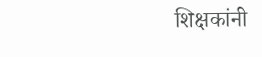शिक्षकांनी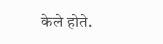केले होते.